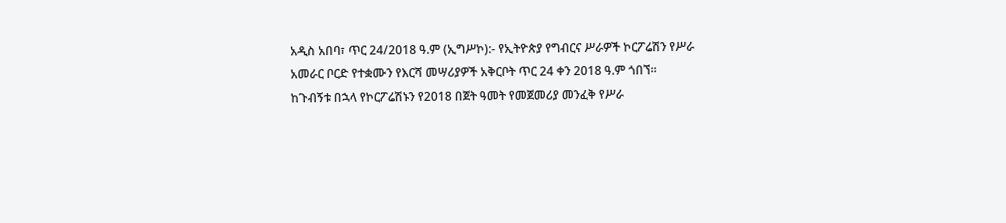አዲስ አበባ፣ ጥር 24/2018 ዓ.ም (ኢግሥኮ):- የኢትዮጵያ የግብርና ሥራዎች ኮርፖሬሽን የሥራ አመራር ቦርድ የተቋሙን የእርሻ መሣሪያዎች አቅርቦት ጥር 24 ቀን 2018 ዓ.ም ጎበኘ።
ከጉብኝቱ በኋላ የኮርፖሬሽኑን የ2018 በጀት ዓመት የመጀመሪያ መንፈቅ የሥራ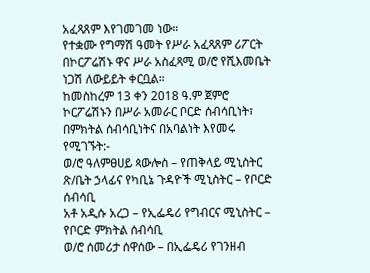አፈጻጸም እየገመገመ ነው።
የተቋሙ የግማሽ ዓመት የሥራ አፈጻጸም ሪፖርት በኮርፖሬሽኑ ዋና ሥራ አስፈጻሚ ወ/ሮ የሺእመቤት ነጋሽ ለውይይት ቀርቧል።
ከመስከረም 13 ቀን 2018 ዓ.ም ጀምሮ ኮርፖሬሽኑን በሥራ አመራር ቦርድ ሰብሳቢነት፣ በምክትል ሰብሳቢነትና በአባልነት እየመሩ የሚገኙት:-
ወ/ሮ ዓለምፀሀይ ጳውሎስ – የጠቅላይ ሚኒስትር ጽ/ቤት ኃላፊና የካቢኔ ጉዳዮች ሚኒስትር – የቦርድ ሰብሳቢ
አቶ አዲሱ አረጋ – የኢፌዴሪ የግብርና ሚኒስትር – የቦርድ ምክትል ሰብሳቢ
ወ/ሮ ሰመሪታ ሰዋሰው – በኢፌዴሪ የገንዘብ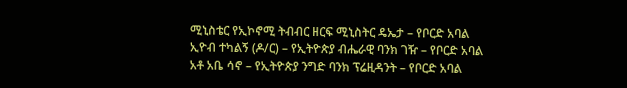ሚኒስቴር የኢኮኖሚ ትብብር ዘርፍ ሚኒስትር ዴኤታ – የቦርድ አባል
ኢዮብ ተካልኝ (ዶ/ር) – የኢትዮጵያ ብሔራዊ ባንክ ገዥ – የቦርድ አባል
አቶ አቤ ሳኖ – የኢትዮጵያ ንግድ ባንክ ፕሬዚዳንት – የቦርድ አባል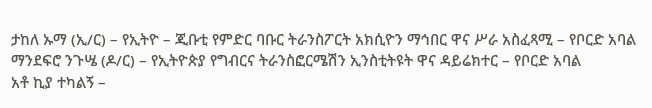ታከለ ኡማ (ኢ/ር) – የኢትዮ – ጂቡቲ የምድር ባቡር ትራንስፖርት አክሲዮን ማኅበር ዋና ሥራ አስፈጻሚ – የቦርድ አባል
ማንደፍሮ ንጉሤ (ዶ/ር) – የኢትዮጵያ የግብርና ትራንስፎርሜሽን ኢንስቲትዩት ዋና ዳይሬክተር – የቦርድ አባል
አቶ ኪያ ተካልኝ –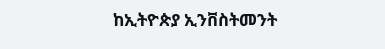ከኢትዮጵያ ኢንቨስትመንት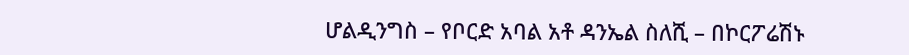ሆልዲንግስ – የቦርድ አባል አቶ ዳንኤል ስለሺ – በኮርፖሬሽኑ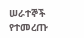ሠራተኞች የተመረጡ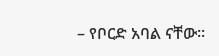– የቦርድ አባል ናቸው።